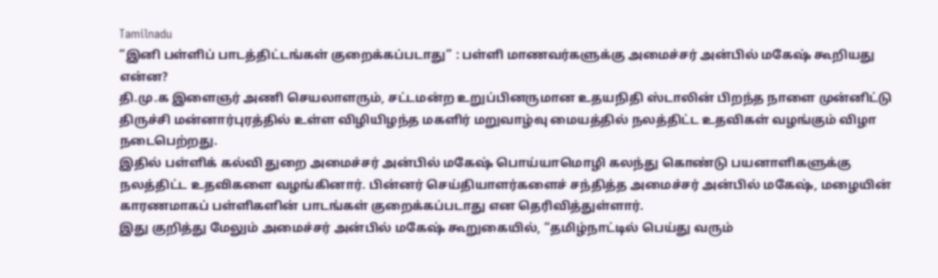Tamilnadu
“இனி பள்ளிப் பாடத்திட்டங்கள் குறைக்கப்படாது” : பள்ளி மாணவர்களுக்கு அமைச்சர் அன்பில் மகேஷ் கூறியது என்ன?
தி.மு.க இளைஞர் அணி செயலாளரும், சட்டமன்ற உறுப்பினருமான உதயநிதி ஸ்டாலின் பிறந்த நாளை முன்னிட்டு திருச்சி மன்னார்புரத்தில் உள்ள விழியிழந்த மகளிர் மறுவாழ்வு மையத்தில் நலத்திட்ட உதவிகள் வழங்கும் விழா நடைபெற்றது.
இதில் பள்ளிக் கல்வி துறை அமைச்சர் அன்பில் மகேஷ் பொய்யாமொழி கலந்து கொண்டு பயனாளிகளுக்கு நலத்திட்ட உதவிகளை வழங்கினார். பின்னர் செய்தியாளர்களைச் சந்தித்த அமைச்சர் அன்பில் மகேஷ், மழையின் காரணமாகப் பள்ளிகளின் பாடங்கள் குறைக்கப்படாது என தெரிவித்துள்ளார்.
இது குறித்து மேலும் அமைச்சர் அன்பில் மகேஷ் கூறுகையில், “தமிழ்நாட்டில் பெய்து வரும்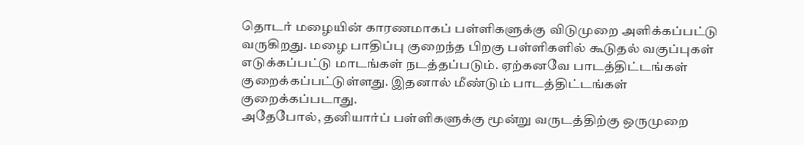தொடர் மழையின் காரணமாகப் பள்ளிகளுக்கு விடுமுறை அளிக்கப்பட்டு வருகிறது. மழை பாதிப்பு குறைந்த பிறகு பள்ளிகளில் கூடுதல் வகுப்புகள் எடுக்கப்பட்டு மாடங்கள் நடத்தப்படும். ஏற்கனவே பாடத்திட்டங்கள் குறைக்கப்பட்டுள்ளது. இதனால் மீண்டும் பாடத்திட்டங்கள் குறைக்கப்படாது.
அதேபோல், தனியார்ப் பள்ளிகளுக்கு மூன்று வருடத்திற்கு ஒருமுறை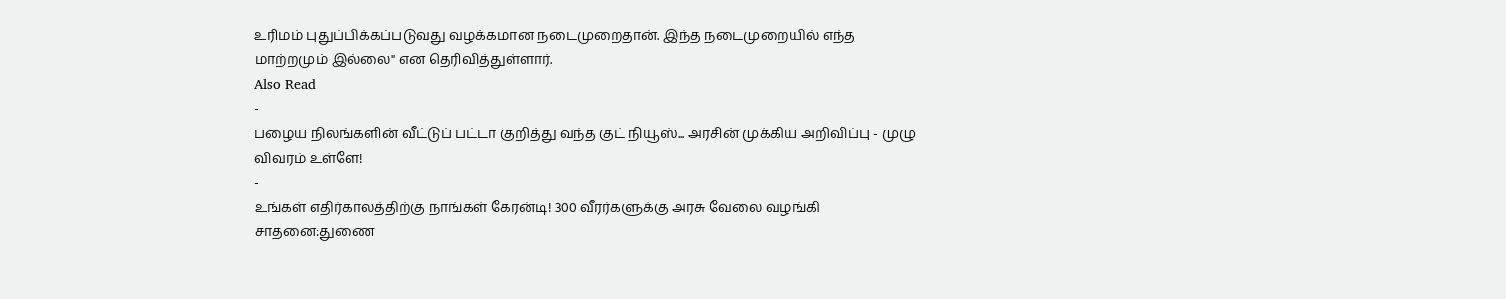உரிமம் புதுப்பிக்கப்படுவது வழக்கமான நடைமுறைதான். இந்த நடைமுறையில் எந்த மாற்றமும் இல்லை" என தெரிவித்துள்ளார்.
Also Read
-
பழைய நிலங்களின் வீட்டுப் பட்டா குறித்து வந்த குட் நியூஸ்... அரசின் முக்கிய அறிவிப்பு - முழு விவரம் உள்ளே!
-
உங்கள் எதிர்காலத்திற்கு நாங்கள் கேரன்டி! 300 வீரர்களுக்கு அரசு வேலை வழங்கி சாதனை:துணை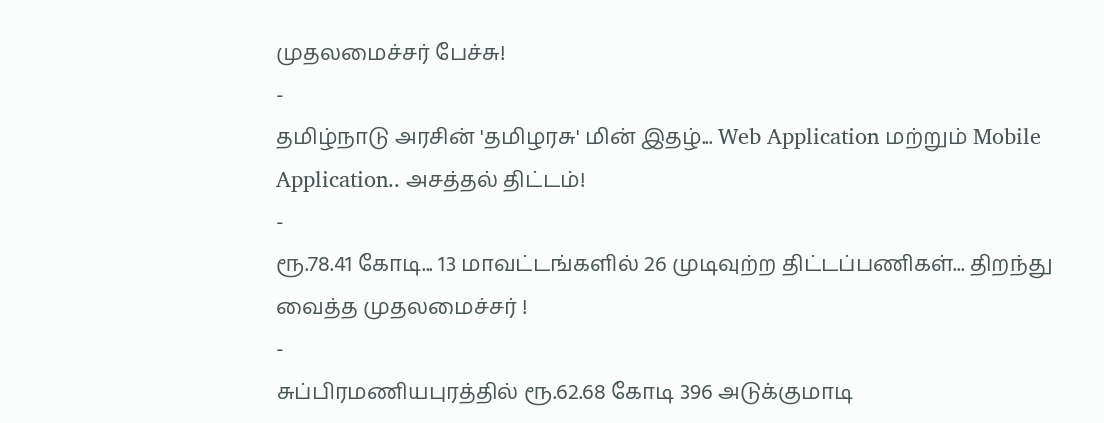முதலமைச்சர் பேச்சு!
-
தமிழ்நாடு அரசின் 'தமிழரசு' மின் இதழ்... Web Application மற்றும் Mobile Application.. அசத்தல் திட்டம்!
-
ரூ.78.41 கோடி... 13 மாவட்டங்களில் 26 முடிவுற்ற திட்டப்பணிகள்... திறந்து வைத்த முதலமைச்சர் !
-
சுப்பிரமணியபுரத்தில் ரூ.62.68 கோடி 396 அடுக்குமாடி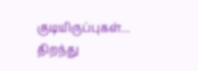குடியிருப்புகள்... திறந்து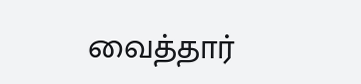வைத்தார்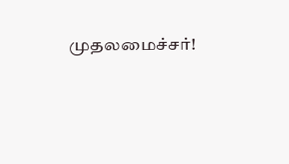முதலமைச்சர்!